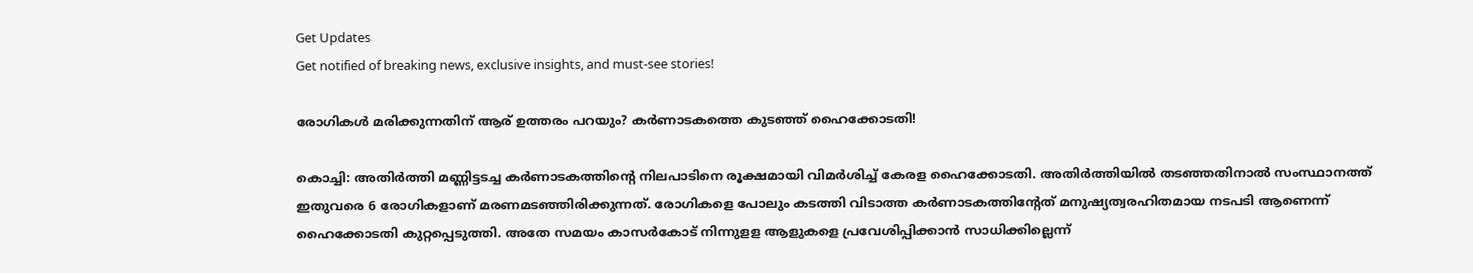Get Updates
Get notified of breaking news, exclusive insights, and must-see stories!

രോഗികൾ മരിക്കുന്നതിന് ആര് ഉത്തരം പറയും? കർണാടകത്തെ കുടഞ്ഞ് ഹൈക്കോടതി!

കൊച്ചി: അതിര്‍ത്തി മണ്ണിട്ടടച്ച കര്‍ണാടകത്തിന്റെ നിലപാടിനെ രൂക്ഷമായി വിമര്‍ശിച്ച് കേരള ഹൈക്കോടതി. അതിര്‍ത്തിയില്‍ തടഞ്ഞതിനാല്‍ സംസ്ഥാനത്ത് ഇതുവരെ 6 രോഗികളാണ് മരണമടഞ്ഞിരിക്കുന്നത്. രോഗികളെ പോലും കടത്തി വിടാത്ത കര്‍ണാടകത്തിന്റേത് മനുഷ്യത്വരഹിതമായ നടപടി ആണെന്ന് ഹൈക്കോടതി കുറ്റപ്പെടുത്തി. അതേ സമയം കാസര്‍കോട് നിന്നുളള ആളുകളെ പ്രവേശിപ്പിക്കാന്‍ സാധിക്കില്ലെന്ന്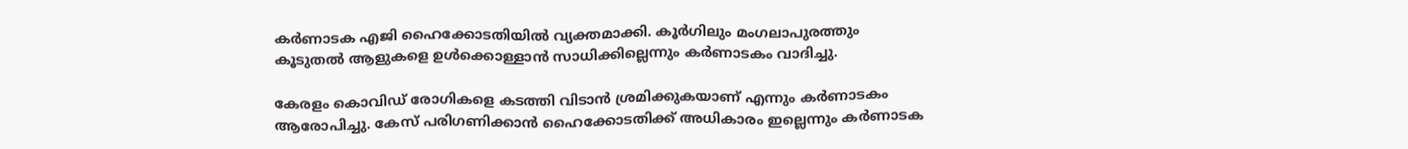കര്‍ണാടക എജി ഹൈക്കോടതിയില്‍ വ്യക്തമാക്കി. കൂര്‍ഗിലും മംഗലാപുരത്തും കൂടുതല്‍ ആളുകളെ ഉള്‍ക്കൊള്ളാന്‍ സാധിക്കില്ലെന്നും കര്‍ണാടകം വാദിച്ചു.

കേരളം കൊവിഡ് രോഗികളെ കടത്തി വിടാന്‍ ശ്രമിക്കുകയാണ് എന്നും കര്‍ണാടകം ആരോപിച്ചു. കേസ് പരിഗണിക്കാന്‍ ഹൈക്കോടതിക്ക് അധികാരം ഇല്ലെന്നും കര്‍ണാടക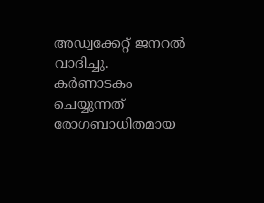അഡ്വക്കേറ്റ് ജനറല്‍ വാദിച്ചു. കര്‍ണാടകം ചെയ്യുന്നത് രോഗബാധിതമായ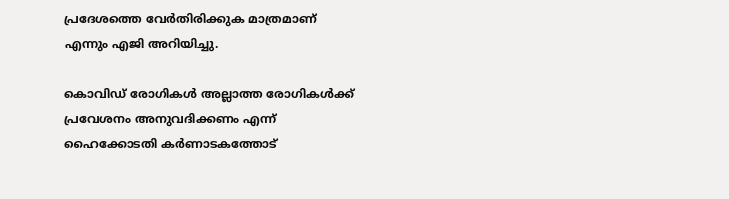പ്രദേശത്തെ വേര്‍തിരിക്കുക മാത്രമാണ് എന്നും എജി അറിയിച്ചു.

കൊവിഡ് രോഗികള്‍ അല്ലാത്ത രോഗികള്‍ക്ക് പ്രവേശനം അനുവദിക്കണം എന്ന് ഹൈക്കോടതി കര്‍ണാടകത്തോട്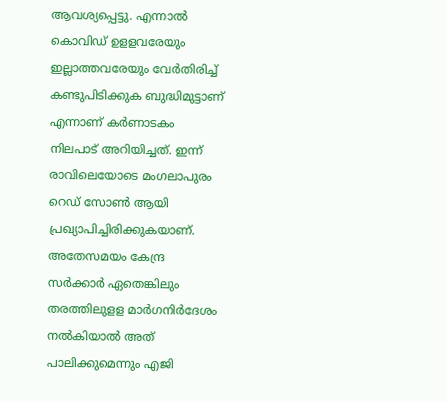ആവശ്യപ്പെട്ടു. എന്നാല്‍ കൊവിഡ് ഉളളവരേയും ഇല്ലാത്തവരേയും വേര്‍തിരിച്ച് കണ്ടുപിടിക്കുക ബുദ്ധിമുട്ടാണ് എന്നാണ് കര്‍ണാടകം നിലപാട് അറിയിച്ചത്. ഇന്ന് രാവിലെയോടെ മംഗലാപുരം റെഡ് സോണ്‍ ആയി പ്രഖ്യാപിച്ചിരിക്കുകയാണ്. അതേസമയം കേന്ദ്ര സര്‍ക്കാര്‍ ഏതെങ്കിലും തരത്തിലുളള മാര്‍ഗനിര്‍ദേശം നല്‍കിയാല്‍ അത് പാലിക്കുമെന്നും എജി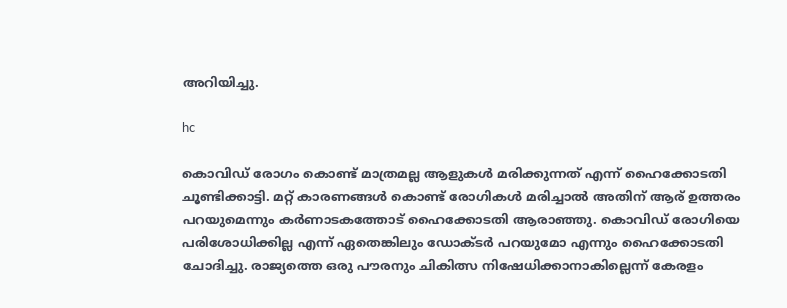അറിയിച്ചു.

hc

കൊവിഡ് രോഗം കൊണ്ട് മാത്രമല്ല ആളുകള്‍ മരിക്കുന്നത് എന്ന് ഹൈക്കോടതി ചൂണ്ടിക്കാട്ടി. മറ്റ് കാരണങ്ങള്‍ കൊണ്ട് രോഗികള്‍ മരിച്ചാല്‍ അതിന് ആര് ഉത്തരം പറയുമെന്നും കര്‍ണാടകത്തോട് ഹൈക്കോടതി ആരാഞ്ഞു. കൊവിഡ് രോഗിയെ പരിശോധിക്കില്ല എന്ന് ഏതെങ്കിലും ഡോക്ടര്‍ പറയുമോ എന്നും ഹൈക്കോടതി ചോദിച്ചു. രാജ്യത്തെ ഒരു പൗരനും ചികിത്സ നിഷേധിക്കാനാകില്ലെന്ന് കേരളം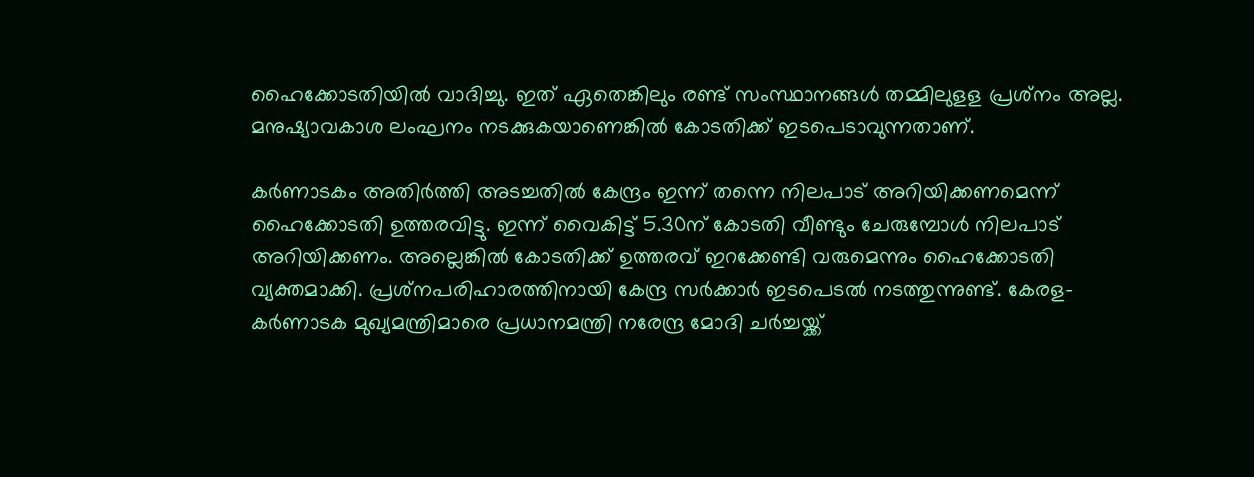ഹൈക്കോടതിയില്‍ വാദിച്ചു. ഇത് ഏതെങ്കിലും രണ്ട് സംസ്ഥാനങ്ങള്‍ തമ്മിലുളള പ്രശ്‌നം അല്ല. മനുഷ്യാവകാശ ലംഘനം നടക്കുകയാണെങ്കില്‍ കോടതിക്ക് ഇടപെടാവുന്നതാണ്.

കര്‍ണാടകം അതിര്‍ത്തി അടച്ചതില്‍ കേന്ദ്രം ഇന്ന് തന്നെ നിലപാട് അറിയിക്കണമെന്ന് ഹൈക്കോടതി ഉത്തരവിട്ടു. ഇന്ന് വൈകിട്ട് 5.30ന് കോടതി വീണ്ടും ചേരുമ്പോള്‍ നിലപാട് അറിയിക്കണം. അല്ലെങ്കില്‍ കോടതിക്ക് ഉത്തരവ് ഇറക്കേണ്ടി വരുമെന്നും ഹൈക്കോടതി വ്യക്തമാക്കി. പ്രശ്‌നപരിഹാരത്തിനായി കേന്ദ്ര സര്‍ക്കാര്‍ ഇടപെടല്‍ നടത്തുന്നുണ്ട്. കേരള-കര്‍ണാടക മുഖ്യമന്ത്രിമാരെ പ്രധാനമന്ത്രി നരേന്ദ്ര മോദി ചര്‍ച്ചയ്ക്ക്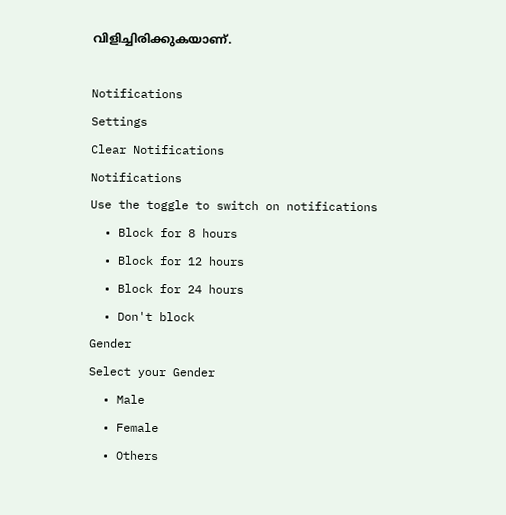വിളിച്ചിരിക്കുകയാണ്.

Notifications
Settings
Clear Notifications
Notifications
Use the toggle to switch on notifications
  • Block for 8 hours
  • Block for 12 hours
  • Block for 24 hours
  • Don't block
Gender
Select your Gender
  • Male
  • Female
  • Others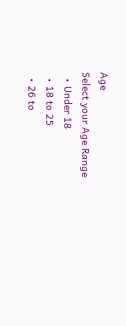Age
Select your Age Range
  • Under 18
  • 18 to 25
  • 26 to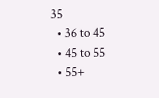35
  • 36 to 45
  • 45 to 55
  • 55+